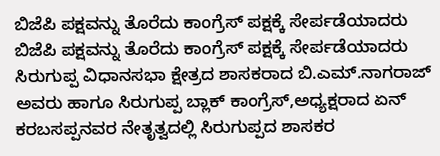ಬಿಜೆಪಿ ಪಕ್ಷವನ್ನು ತೊರೆದು ಕಾಂಗ್ರೆಸ್ ಪಕ್ಷಕ್ಕೆ ಸೇರ್ಪಡೆಯಾದರು
ಬಿಜೆಪಿ ಪಕ್ಷವನ್ನು ತೊರೆದು ಕಾಂಗ್ರೆಸ್ ಪಕ್ಷಕ್ಕೆ ಸೇರ್ಪಡೆಯಾದರು
ಸಿರುಗುಪ್ಪ ವಿಧಾನಸಭಾ ಕ್ಷೇತ್ರದ ಶಾಸಕರಾದ ಬಿ.ಎಮ್.ನಾಗರಾಜ್ ಅವರು ಹಾಗೂ ಸಿರುಗುಪ್ಪ ಬ್ಲಾಕ್ ಕಾಂಗ್ರೆಸ್,ಅಧ್ಯಕ್ಷರಾದ ಏನ್ ಕರಬಸಪ್ಪನವರ ನೇತೃತ್ವದಲ್ಲಿ ಸಿರುಗುಪ್ಪದ ಶಾಸಕರ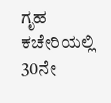ಗೃಹ ಕಚೇರಿಯಲ್ಲಿ 30ನೇ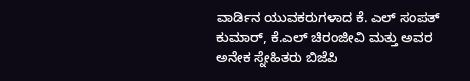ವಾರ್ಡಿನ ಯುವಕರುಗಳಾದ ಕೆ. ಎಲ್ ಸಂಪತ್ ಕುಮಾರ್, ಕೆ.ಎಲ್ ಚಿರಂಜೀವಿ ಮತ್ತು ಅವರ ಅನೇಕ ಸ್ನೇಹಿತರು ಬಿಜೆಪಿ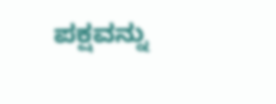ಪಕ್ಷವನ್ನು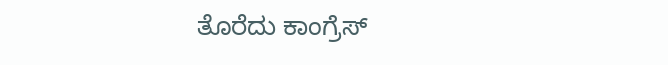ತೊರೆದು ಕಾಂಗ್ರೆಸ್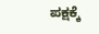ಪಕ್ಷಕ್ಕೆ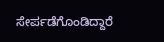ಸೇರ್ಪಡೆಗೊಂಡಿದ್ದಾರೆ